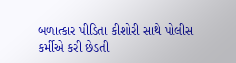બળાત્કાર પીડિતા કીશોરી સાથે પોલીસ કર્મીએ કરી છેડતી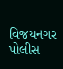વિજયનગર પોલીસ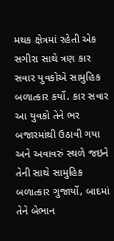મથક ક્ષેત્રમાં રહેતી એક સગીરા સાથે ત્રણ કાર સવાર યુવકોએ સામુહિક બળાત્કાર કર્યો. કાર સવાર આ યુવકો તેને ભર બજારમાંથી ઉઠાવી ગયા અને અવાવરું સ્થળે જઇને તેની સાથે સામુહિક બળાત્કાર ગુજાર્યો, બાદમાં તેને બેભાન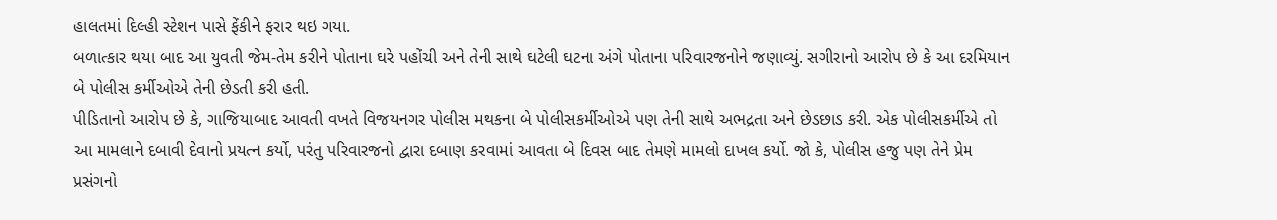હાલતમાં દિલ્હી સ્ટેશન પાસે ફેંકીને ફરાર થઇ ગયા.
બળાત્કાર થયા બાદ આ યુવતી જેમ-તેમ કરીને પોતાના ઘરે પહોંચી અને તેની સાથે ઘટેલી ઘટના અંગે પોતાના પરિવારજનોને જણાવ્યું. સગીરાનો આરોપ છે કે આ દરમિયાન બે પોલીસ કર્મીઓએ તેની છેડતી કરી હતી.
પીડિતાનો આરોપ છે કે, ગાજિયાબાદ આવતી વખતે વિજયનગર પોલીસ મથકના બે પોલીસકર્મીઓએ પણ તેની સાથે અભદ્રતા અને છેડછાડ કરી. એક પોલીસકર્મીએ તો આ મામલાને દબાવી દેવાનો પ્રયત્ન કર્યો, પરંતુ પરિવારજનો દ્વારા દબાણ કરવામાં આવતા બે દિવસ બાદ તેમણે મામલો દાખલ કર્યો. જો કે, પોલીસ હજુ પણ તેને પ્રેમ પ્રસંગનો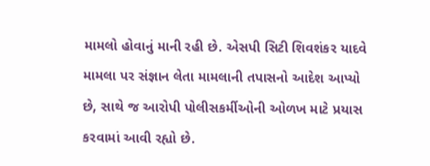મામલો હોવાનું માની રહી છે. એસપી સિટી શિવશંકર યાદવે મામલા પર સંજ્ઞાન લેતા મામલાની તપાસનો આદેશ આપ્યો છે, સાથે જ આરોપી પોલીસકર્મીઓની ઓળખ માટે પ્રયાસ કરવામાં આવી રહ્યો છે.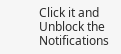Click it and Unblock the Notifications